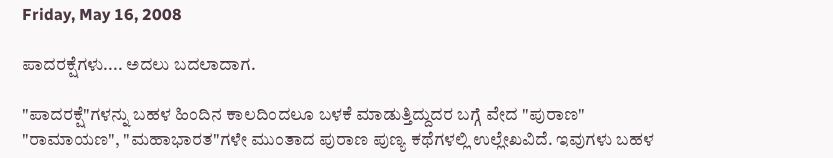Friday, May 16, 2008

ಪಾದರಕ್ಷೆಗಳು.... ಅದಲು ಬದಲಾದಾಗ.

"ಪಾದರಕ್ಷೆ"ಗಳನ್ನು ಬಹಳ ಹಿಂದಿನ ಕಾಲದಿಂದಲೂ ಬಳಕೆ ಮಾಡುತ್ತಿದ್ದುದರ ಬಗ್ಗೆ ವೇದ "ಪುರಾಣ" "ರಾಮಾಯಣ", "ಮಹಾಭಾರತ"ಗಳೇ ಮುಂತಾದ ಪುರಾಣ ಪುಣ್ಯ ಕಥೆಗಳಲ್ಲಿ ಉಲ್ಲೇಖವಿದೆ. ಇವುಗಳು ಬಹಳ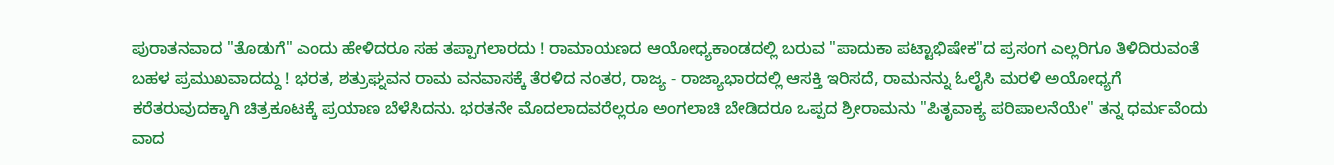ಪುರಾತನವಾದ "ತೊಡುಗೆ" ಎಂದು ಹೇಳಿದರೂ ಸಹ ತಪ್ಪಾಗಲಾರದು ! ರಾಮಾಯಣದ ಆಯೋಧ್ಯಕಾಂಡದಲ್ಲಿ ಬರುವ "ಪಾದುಕಾ ಪಟ್ಟಾಭಿಷೇಕ"ದ ಪ್ರಸಂಗ ಎಲ್ಲರಿಗೂ ತಿಳಿದಿರುವಂತೆ ಬಹಳ ಪ್ರಮುಖವಾದದ್ದು ! ಭರತ, ಶತ್ರುಘ್ನವನ ರಾಮ ವನವಾಸಕ್ಕೆ ತೆರಳಿದ ನಂತರ, ರಾಜ್ಯ - ರಾಜ್ಯಾಭಾರದಲ್ಲಿ ಆಸಕ್ತಿ ಇರಿಸದೆ, ರಾಮನನ್ನು ಓಲೈಸಿ ಮರಳಿ ಅಯೋಧ್ಯಗೆ ಕರೆತರುವುದಕ್ಕಾಗಿ ಚಿತ್ರಕೂಟಕ್ಕೆ ಪ್ರಯಾಣ ಬೆಳೆಸಿದನು. ಭರತನೇ ಮೊದಲಾದವರೆಲ್ಲರೂ ಅಂಗಲಾಚಿ ಬೇಡಿದರೂ ಒಪ್ಪದ ಶ್ರೀರಾಮನು "ಪಿತೃವಾಕ್ಯ ಪರಿಪಾಲನೆಯೇ" ತನ್ನ ಧರ್ಮವೆಂದು ವಾದ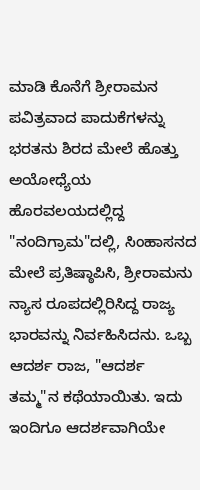ಮಾಡಿ ಕೊನೆಗೆ ಶ್ರೀರಾಮನ ಪವಿತ್ರವಾದ ಪಾದುಕೆಗಳನ್ನು ಭರತನು ಶಿರದ ಮೇಲೆ ಹೊತ್ತು ಅಯೋಧ್ಯೆಯ ಹೊರವಲಯದಲ್ಲಿದ್ದ "ನಂದಿಗ್ರಾಮ"ದಲ್ಲಿ, ಸಿಂಹಾಸನದ ಮೇಲೆ ಪ್ರತಿಷ್ಠಾಪಿಸಿ, ಶ್ರೀರಾಮನು ನ್ಯಾಸ ರೂಪದಲ್ಲಿರಿಸಿದ್ದ ರಾಜ್ಯ ಭಾರವನ್ನು ನಿರ್ವಹಿಸಿದನು. ಒಬ್ಬ ಆದರ್ಶ ರಾಜ, "ಆದರ್ಶ ತಮ್ಮ"ನ ಕಥೆಯಾಯಿತು. ಇದು ಇಂದಿಗೂ ಆದರ್ಶವಾಗಿಯೇ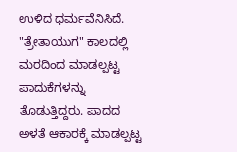ಉಳಿದ ಧರ್ಮವೆನಿಸಿದೆ. "ತ್ರೇತಾಯುಗ" ಕಾಲದಲ್ಲಿ ಮರದಿಂದ ಮಾಡಲ್ಪಟ್ಟ ಪಾದುಕೆಗಳನ್ನು ತೊಡುತ್ತಿದ್ದರು. ಪಾದದ ಅಳತೆ ಆಕಾರಕ್ಕೆ ಮಾಡಲ್ಪಟ್ಟ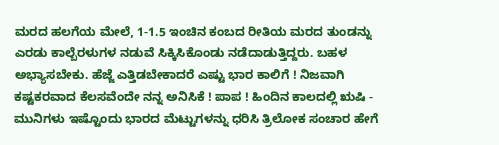ಮರದ ಹಲಗೆಯ ಮೇಲೆ, 1-1.5 ಇಂಚಿನ ಕಂಬದ ರೀತಿಯ ಮರದ ತುಂಡನ್ನು ಎರಡು ಕಾಲ್ಬೆರಳುಗಳ ನಡುವೆ ಸಿಕ್ಕಿಸಿಕೊಂಡು ನಡೆದಾಡುತ್ತಿದ್ದರು. ಬಹಳ ಅಭ್ಯಾಸಬೇಕು. ಹೆಜ್ಜೆ ಎತ್ತಿಡಬೇಕಾದರೆ ಎಷ್ಟು ಭಾರ ಕಾಲಿಗೆ ! ನಿಜವಾಗಿ ಕಷ್ಟಕರವಾದ ಕೆಲಸವೆಂದೇ ನನ್ನ ಅನಿಸಿಕೆ ! ಪಾಪ ! ಹಿಂದಿನ ಕಾಲದಲ್ಲಿ ಋಷಿ - ಮುನಿಗಳು ಇಷ್ಟೊಂದು ಭಾರದ ಮೆಟ್ಟುಗಳನ್ನು ಧರಿಸಿ ತ್ರಿಲೋಕ ಸಂಚಾರ ಹೇಗೆ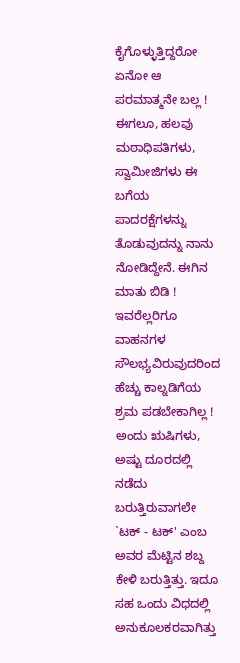ಕೈಗೊಳ್ಳುತ್ತಿದ್ದರೋ ಏನೋ ಆ ಪರಮಾತ್ಮನೇ ಬಲ್ಲ ! ಈಗಲೂ, ಹಲವು ಮಠಾಧಿಪತಿಗಳು, ಸ್ವಾಮೀಜಿಗಳು ಈ ಬಗೆಯ ಪಾದರಕ್ಷೆಗಳನ್ನು ತೊಡುವುದನ್ನು ನಾನು ನೋಡಿದ್ದೇನೆ. ಈಗಿನ ಮಾತು ಬಿಡಿ ! ಇವರೆಲ್ಲರಿಗೂ ವಾಹನಗಳ ಸೌಲಭ್ಯವಿರುವುದರಿಂದ ಹೆಚ್ಚು ಕಾಲ್ನಡಿಗೆಯ ಶ್ರಮ ಪಡಬೇಕಾಗಿಲ್ಲ ! ಅಂದು ಋಷಿಗಳು, ಅಷ್ಟು ದೂರದಲ್ಲಿ ನಡೆದು ಬರುತ್ತಿರುವಾಗಲೇ `ಟಕ್ - ಟಕ್' ಎಂಬ ಅವರ ಮೆಟ್ಟಿನ ಶಬ್ದ ಕೇಳಿ ಬರುತ್ತಿತ್ತು. ಇದೂ ಸಹ ಒಂದು ವಿಧದಲ್ಲಿ ಅನುಕೂಲಕರವಾಗಿತ್ತು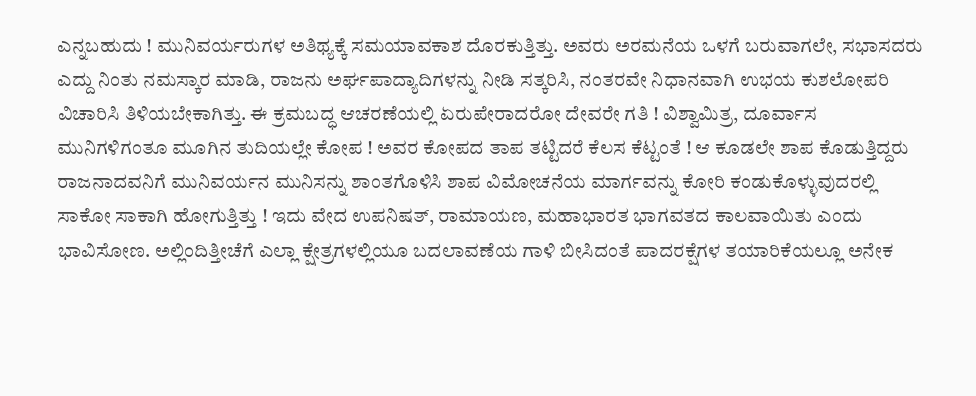ಎನ್ನಬಹುದು ! ಮುನಿವರ್ಯರುಗಳ ಅತಿಥ್ಯಕ್ಕೆ ಸಮಯಾವಕಾಶ ದೊರಕುತ್ತಿತ್ತು. ಅವರು ಅರಮನೆಯ ಒಳಗೆ ಬರುವಾಗಲೇ, ಸಭಾಸದರು ಎದ್ದು ನಿಂತು ನಮಸ್ಕಾರ ಮಾಡಿ, ರಾಜನು ಅರ್ಘಪಾದ್ಯಾದಿಗಳನ್ನು ನೀಡಿ ಸತ್ಕರಿಸಿ, ನಂತರವೇ ನಿಧಾನವಾಗಿ ಉಭಯ ಕುಶಲೋಪರಿ ವಿಚಾರಿಸಿ ತಿಳಿಯಬೇಕಾಗಿತ್ತು. ಈ ಕ್ರಮಬದ್ಧ ಆಚರಣೆಯಲ್ಲಿ ಏರುಪೇರಾದರೋ ದೇವರೇ ಗತಿ ! ವಿಶ್ವಾಮಿತ್ರ, ದೂರ್ವಾಸ ಮುನಿಗಳಿಗಂತೂ ಮೂಗಿನ ತುದಿಯಲ್ಲೇ ಕೋಪ ! ಅವರ ಕೋಪದ ತಾಪ ತಟ್ಟಿದರೆ ಕೆಲಸ ಕೆಟ್ಟಂತೆ ! ಆ ಕೂಡಲೇ ಶಾಪ ಕೊಡುತ್ತಿದ್ದರು ರಾಜನಾದವನಿಗೆ ಮುನಿವರ್ಯನ ಮುನಿಸನ್ನು ಶಾಂತಗೊಳಿಸಿ ಶಾಪ ವಿಮೋಚನೆಯ ಮಾರ್ಗವನ್ನು ಕೋರಿ ಕಂಡುಕೊಳ್ಳುವುದರಲ್ಲಿ ಸಾಕೋ ಸಾಕಾಗಿ ಹೋಗುತ್ತಿತ್ತು ! ಇದು ವೇದ ಉಪನಿಷತ್, ರಾಮಾಯಣ, ಮಹಾಭಾರತ ಭಾಗವತದ ಕಾಲವಾಯಿತು ಎಂದು ಭಾವಿಸೋಣ. ಅಲ್ಲಿಂದಿತ್ತೀಚೆಗೆ ಎಲ್ಲಾ ಕ್ಷೇತ್ರಗಳಲ್ಲಿಯೂ ಬದಲಾವಣೆಯ ಗಾಳಿ ಬೀಸಿದಂತೆ ಪಾದರಕ್ಷೆಗಳ ತಯಾರಿಕೆಯಲ್ಲೂ ಅನೇಕ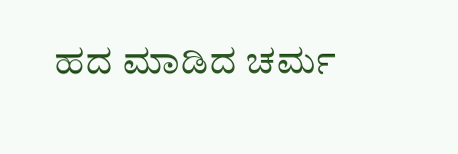ಹದ ಮಾಡಿದ ಚರ್ಮ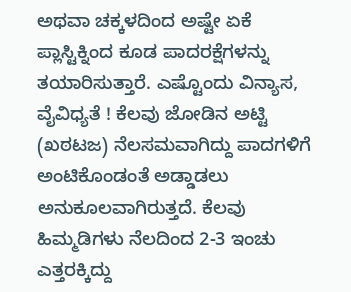ಅಥವಾ ಚಕ್ಕಳದಿಂದ ಅಷ್ಟೇ ಏಕೆ ಪ್ಲಾಸ್ಟಿಕ್ನಿಂದ ಕೂಡ ಪಾದರಕ್ಷೆಗಳನ್ನು ತಯಾರಿಸುತ್ತಾರೆ. ಎಷ್ಟೊಂದು ವಿನ್ಯಾಸ, ವೈವಿಧ್ಯತೆ ! ಕೆಲವು ಜೋಡಿನ ಅಟ್ಟಿ (ಖಠಟಜ) ನೆಲಸಮವಾಗಿದ್ದು ಪಾದಗಳಿಗೆ ಅಂಟಿಕೊಂಡಂತೆ ಅಡ್ಡಾಡಲು ಅನುಕೂಲವಾಗಿರುತ್ತದೆ. ಕೆಲವು ಹಿಮ್ಮಡಿಗಳು ನೆಲದಿಂದ 2-3 ಇಂಚು ಎತ್ತರಕ್ಕಿದ್ದು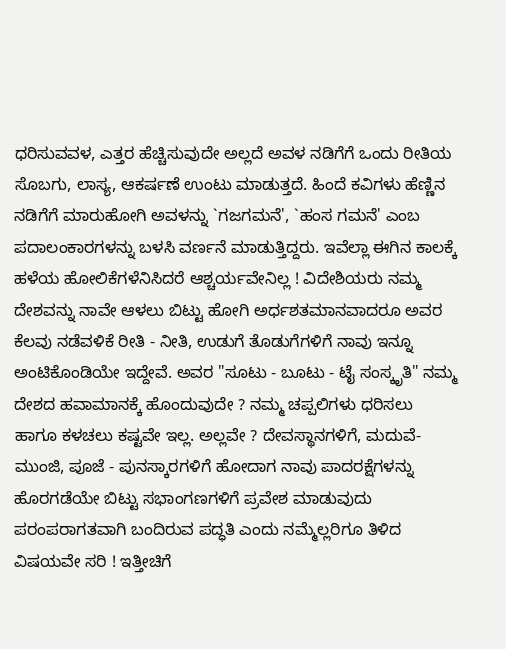ಧರಿಸುವವಳ, ಎತ್ತರ ಹೆಚ್ಚಿಸುವುದೇ ಅಲ್ಲದೆ ಅವಳ ನಡಿಗೆಗೆ ಒಂದು ರೀತಿಯ ಸೊಬಗು, ಲಾಸ್ಯ, ಆಕರ್ಷಣೆ ಉಂಟು ಮಾಡುತ್ತದೆ. ಹಿಂದೆ ಕವಿಗಳು ಹೆಣ್ಣಿನ ನಡಿಗೆಗೆ ಮಾರುಹೋಗಿ ಅವಳನ್ನು `ಗಜಗಮನೆ', `ಹಂಸ ಗಮನೆ' ಎಂಬ ಪದಾಲಂಕಾರಗಳನ್ನು ಬಳಸಿ ವರ್ಣನೆ ಮಾಡುತ್ತಿದ್ದರು. ಇವೆಲ್ಲಾ ಈಗಿನ ಕಾಲಕ್ಕೆ ಹಳೆಯ ಹೋಲಿಕೆಗಳೆನಿಸಿದರೆ ಆಶ್ಚರ್ಯವೇನಿಲ್ಲ ! ವಿದೇಶಿಯರು ನಮ್ಮ ದೇಶವನ್ನು ನಾವೇ ಆಳಲು ಬಿಟ್ಟು ಹೋಗಿ ಅರ್ಧಶತಮಾನವಾದರೂ ಅವರ ಕೆಲವು ನಡೆವಳಿಕೆ ರೀತಿ - ನೀತಿ, ಉಡುಗೆ ತೊಡುಗೆಗಳಿಗೆ ನಾವು ಇನ್ನೂ ಅಂಟಿಕೊಂಡಿಯೇ ಇದ್ದೇವೆ. ಅವರ "ಸೂಟು - ಬೂಟು - ಟೈ ಸಂಸ್ಕೃತಿ" ನಮ್ಮ ದೇಶದ ಹವಾಮಾನಕ್ಕೆ ಹೊಂದುವುದೇ ? ನಮ್ಮ ಚಪ್ಪಲಿಗಳು ಧರಿಸಲು ಹಾಗೂ ಕಳಚಲು ಕಷ್ಟವೇ ಇಲ್ಲ. ಅಲ್ಲವೇ ? ದೇವಸ್ಥಾನಗಳಿಗೆ, ಮದುವೆ-ಮುಂಜಿ, ಪೂಜೆ - ಪುನಸ್ಕಾರಗಳಿಗೆ ಹೋದಾಗ ನಾವು ಪಾದರಕ್ಷೆಗಳನ್ನು ಹೊರಗಡೆಯೇ ಬಿಟ್ಟು ಸಭಾಂಗಣಗಳಿಗೆ ಪ್ರವೇಶ ಮಾಡುವುದು ಪರಂಪರಾಗತವಾಗಿ ಬಂದಿರುವ ಪದ್ಧತಿ ಎಂದು ನಮ್ಮೆಲ್ಲರಿಗೂ ತಿಳಿದ ವಿಷಯವೇ ಸರಿ ! ಇತ್ತೀಚಿಗೆ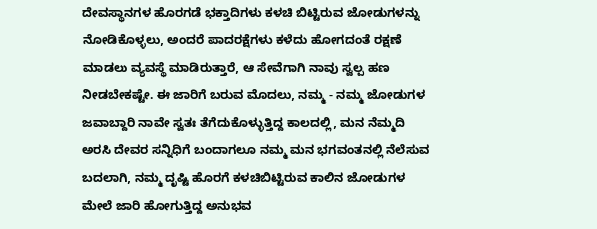ದೇವಸ್ಥಾನಗಳ ಹೊರಗಡೆ ಭಕ್ತಾದಿಗಳು ಕಳಚಿ ಬಿಟ್ಟಿರುವ ಜೋಡುಗಳನ್ನು ನೋಡಿಕೊಳ್ಳಲು, ಅಂದರೆ ಪಾದರಕ್ಷೆಗಳು ಕಳೆದು ಹೋಗದಂತೆ ರಕ್ಷಣೆ ಮಾಡಲು ವ್ಯವಸ್ಥೆ ಮಾಡಿರುತ್ತಾರೆ, ಆ ಸೇವೆಗಾಗಿ ನಾವು ಸ್ವಲ್ಪ ಹಣ ನೀಡಬೇಕಷ್ಟೇ. ಈ ಜಾರಿಗೆ ಬರುವ ಮೊದಲು, ನಮ್ಮ - ನಮ್ಮ ಜೋಡುಗಳ ಜವಾಬ್ದಾರಿ ನಾವೇ ಸ್ವತಃ ತೆಗೆದುಕೊಳ್ಳುತ್ತಿದ್ದ ಕಾಲದಲ್ಲಿ, ಮನ ನೆಮ್ಮದಿ ಅರಸಿ ದೇವರ ಸನ್ನಿಧಿಗೆ ಬಂದಾಗಲೂ ನಮ್ಮ ಮನ ಭಗವಂತನಲ್ಲಿ ನೆಲೆಸುವ ಬದಲಾಗಿ, ನಮ್ಮ ದೃಷ್ಟಿ ಹೊರಗೆ ಕಳಚಿಬಿಟ್ಟಿರುವ ಕಾಲಿನ ಜೋಡುಗಳ ಮೇಲೆ ಜಾರಿ ಹೋಗುತ್ತಿದ್ದ ಅನುಭವ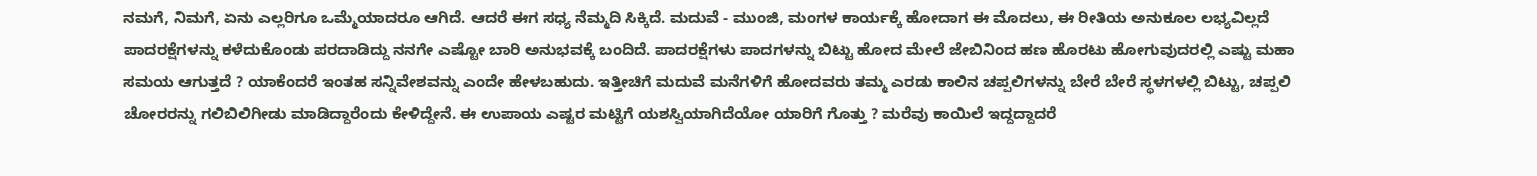ನಮಗೆ, ನಿಮಗೆ, ಏನು ಎಲ್ಲರಿಗೂ ಒಮ್ಮೆಯಾದರೂ ಆಗಿದೆ. ಆದರೆ ಈಗ ಸಧ್ಯ ನೆಮ್ಮದಿ ಸಿಕ್ಕಿದೆ. ಮದುವೆ - ಮುಂಜಿ, ಮಂಗಳ ಕಾರ್ಯಕ್ಕೆ ಹೋದಾಗ ಈ ಮೊದಲು, ಈ ರೀತಿಯ ಅನುಕೂಲ ಲಭ್ಯವಿಲ್ಲದೆ ಪಾದರಕ್ಷೆಗಳನ್ನು ಕಳೆದುಕೊಂಡು ಪರದಾಡಿದ್ದು ನನಗೇ ಎಷ್ಟೋ ಬಾರಿ ಅನುಭವಕ್ಕೆ ಬಂದಿದೆ. ಪಾದರಕ್ಷೆಗಳು ಪಾದಗಳನ್ನು ಬಿಟ್ಟು ಹೋದ ಮೇಲೆ ಜೇಬಿನಿಂದ ಹಣ ಹೊರಟು ಹೋಗುವುದರಲ್ಲಿ ಎಷ್ಟು ಮಹಾ ಸಮಯ ಆಗುತ್ತದೆ ? ಯಾಕೆಂದರೆ ಇಂತಹ ಸನ್ನಿವೇಶವನ್ನು ಎಂದೇ ಹೇಳಬಹುದು. ಇತ್ತೀಚಿಗೆ ಮದುವೆ ಮನೆಗಳಿಗೆ ಹೋದವರು ತಮ್ಮ ಎರಡು ಕಾಲಿನ ಚಪ್ಪಲಿಗಳನ್ನು ಬೇರೆ ಬೇರೆ ಸ್ಥಳಗಳಲ್ಲಿ ಬಿಟ್ಟು, ಚಪ್ಪಲಿ ಚೋರರನ್ನು ಗಲಿಬಿಲಿಗೀಡು ಮಾಡಿದ್ದಾರೆಂದು ಕೇಳಿದ್ದೇನೆ. ಈ ಉಪಾಯ ಎಷ್ಟರ ಮಟ್ಟಿಗೆ ಯಶಸ್ವಿಯಾಗಿದೆಯೋ ಯಾರಿಗೆ ಗೊತ್ತು ? ಮರೆವು ಕಾಯಿಲೆ ಇದ್ದದ್ದಾದರೆ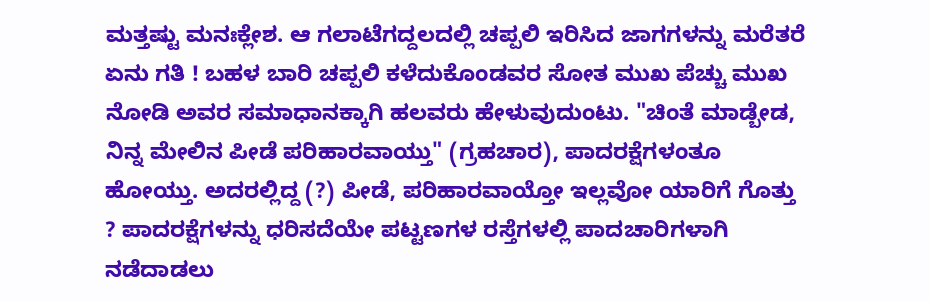ಮತ್ತಷ್ಟು ಮನಃಕ್ಲೇಶ. ಆ ಗಲಾಟೆಗದ್ದಲದಲ್ಲಿ ಚಪ್ಪಲಿ ಇರಿಸಿದ ಜಾಗಗಳನ್ನು ಮರೆತರೆ ಏನು ಗತಿ ! ಬಹಳ ಬಾರಿ ಚಪ್ಪಲಿ ಕಳೆದುಕೊಂಡವರ ಸೋತ ಮುಖ ಪೆಚ್ಚು ಮುಖ ನೋಡಿ ಅವರ ಸಮಾಧಾನಕ್ಕಾಗಿ ಹಲವರು ಹೇಳುವುದುಂಟು. "ಚಿಂತೆ ಮಾಡ್ಬೇಡ, ನಿನ್ನ ಮೇಲಿನ ಪೀಡೆ ಪರಿಹಾರವಾಯ್ತು" (ಗ್ರಹಚಾರ), ಪಾದರಕ್ಷೆಗಳಂತೂ ಹೋಯ್ತು. ಅದರಲ್ಲಿದ್ದ (?) ಪೀಡೆ, ಪರಿಹಾರವಾಯ್ತೋ ಇಲ್ಲವೋ ಯಾರಿಗೆ ಗೊತ್ತು ? ಪಾದರಕ್ಷೆಗಳನ್ನು ಧರಿಸದೆಯೇ ಪಟ್ಟಣಗಳ ರಸ್ತೆಗಳಲ್ಲಿ ಪಾದಚಾರಿಗಳಾಗಿ ನಡೆದಾಡಲು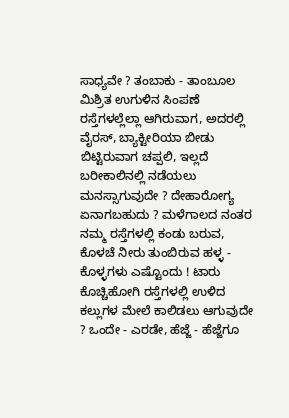ಸಾಧ್ಯವೇ ? ತಂಬಾಕು - ತಾಂಬೂಲ ಮಿಶ್ರಿತ ಉಗುಳಿನ ಸಿಂಪಣೆ ರಸ್ತೆಗಳಲ್ಲೆಲ್ಲಾ ಆಗಿರುವಾಗ, ಅದರಲ್ಲಿ ವೈರಸ್, ಬ್ಯಾಕ್ಟೀರಿಯಾ ಬೀಡು ಬಿಟ್ಟಿರುವಾಗ ಚಪ್ಪಲಿ, ಇಲ್ಲದೆ ಬರೀಕಾಲಿನಲ್ಲಿ ನಡೆಯಲು ಮನಸ್ಸಾಗುವುದೇ ? ದೇಹಾರೋಗ್ಯ ಏನಾಗಬಹುದು ? ಮಳೆಗಾಲದ ನಂತರ ನಮ್ಮ ರಸ್ತೆಗಳಲ್ಲಿ ಕಂಡು ಬರುವ, ಕೊಳಚೆ ನೀರು ತುಂಬಿರುವ ಹಳ್ಳ - ಕೊಳ್ಳಗಳು ಎಷ್ಟೊಂದು ! ಟಾರು ಕೊಚ್ಚಿಹೋಗಿ ರಸ್ತೆಗಳಲ್ಲಿ ಉಳಿದ ಕಲ್ಲುಗಳ ಮೇಲೆ ಕಾಲಿಡಲು ಆಗುವುದೇ ? ಒಂದೇ - ಎರಡೇ, ಹೆಜ್ಜೆ - ಹೆಜ್ಜೆಗೂ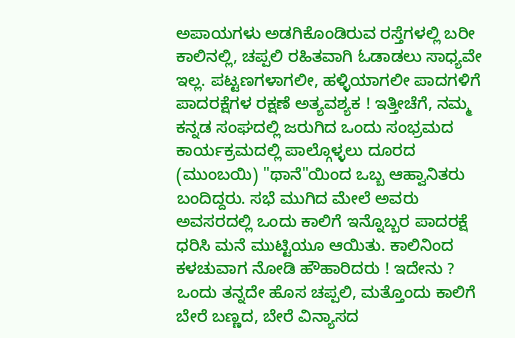ಅಪಾಯಗಳು ಅಡಗಿಕೊಂಡಿರುವ ರಸ್ತೆಗಳಲ್ಲಿ ಬರೀ ಕಾಲಿನಲ್ಲಿ, ಚಪ್ಪಲಿ ರಹಿತವಾಗಿ ಓಡಾಡಲು ಸಾಧ್ಯವೇ ಇಲ್ಲ. ಪಟ್ಟಣಗಳಾಗಲೀ, ಹಳ್ಳಿಯಾಗಲೀ ಪಾದಗಳಿಗೆ ಪಾದರಕ್ಷೆಗಳ ರಕ್ಷಣೆ ಅತ್ಯವಶ್ಯಕ ! ಇತ್ತೀಚೆಗೆ, ನಮ್ಮ ಕನ್ನಡ ಸಂಘದಲ್ಲಿ ಜರುಗಿದ ಒಂದು ಸಂಭ್ರಮದ ಕಾರ್ಯಕ್ರಮದಲ್ಲಿ ಪಾಲ್ಗೊಳ್ಳಲು ದೂರದ (ಮುಂಬಯಿ) "ಥಾನೆ"ಯಿಂದ ಒಬ್ಬ ಆಹ್ವಾನಿತರು ಬಂದಿದ್ದರು. ಸಭೆ ಮುಗಿದ ಮೇಲೆ ಅವರು ಅವಸರದಲ್ಲಿ ಒಂದು ಕಾಲಿಗೆ ಇನ್ನೊಬ್ಬರ ಪಾದರಕ್ಷೆ ಧರಿಸಿ ಮನೆ ಮುಟ್ಟಿಯೂ ಆಯಿತು. ಕಾಲಿನಿಂದ ಕಳಚುವಾಗ ನೋಡಿ ಹೌಹಾರಿದರು ! ಇದೇನು ? ಒಂದು ತನ್ನದೇ ಹೊಸ ಚಪ್ಪಲಿ, ಮತ್ತೊಂದು ಕಾಲಿಗೆ ಬೇರೆ ಬಣ್ಣದ, ಬೇರೆ ವಿನ್ಯಾಸದ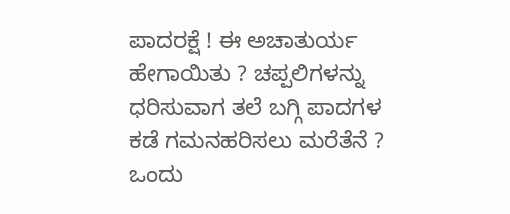ಪಾದರಕ್ಷೆ ! ಈ ಅಚಾತುರ್ಯ ಹೇಗಾಯಿತು ? ಚಪ್ಪಲಿಗಳನ್ನು ಧರಿಸುವಾಗ ತಲೆ ಬಗ್ಗಿ ಪಾದಗಳ ಕಡೆ ಗಮನಹರಿಸಲು ಮರೆತೆನೆ ? ಒಂದು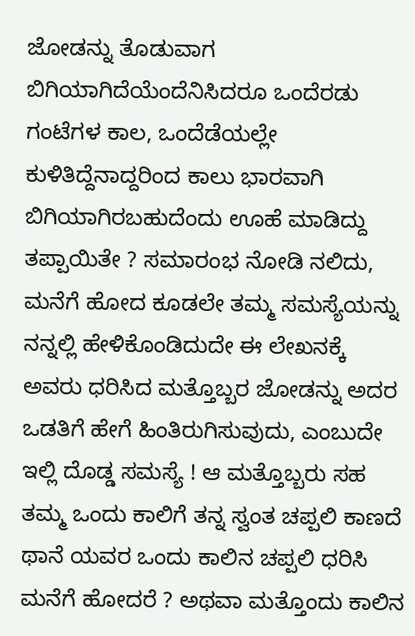ಜೋಡನ್ನು ತೊಡುವಾಗ ಬಿಗಿಯಾಗಿದೆಯೆಂದೆನಿಸಿದರೂ ಒಂದೆರಡು ಗಂಟೆಗಳ ಕಾಲ, ಒಂದೆಡೆಯಲ್ಲೇ ಕುಳಿತಿದ್ದೆನಾದ್ದರಿಂದ ಕಾಲು ಭಾರವಾಗಿ ಬಿಗಿಯಾಗಿರಬಹುದೆಂದು ಊಹೆ ಮಾಡಿದ್ದು ತಪ್ಪಾಯಿತೇ ? ಸಮಾರಂಭ ನೋಡಿ ನಲಿದು, ಮನೆಗೆ ಹೋದ ಕೂಡಲೇ ತಮ್ಮ ಸಮಸ್ಯೆಯನ್ನು ನನ್ನಲ್ಲಿ ಹೇಳಿಕೊಂಡಿದುದೇ ಈ ಲೇಖನಕ್ಕೆ ಅವರು ಧರಿಸಿದ ಮತ್ತೊಬ್ಬರ ಜೋಡನ್ನು ಅದರ ಒಡತಿಗೆ ಹೇಗೆ ಹಿಂತಿರುಗಿಸುವುದು, ಎಂಬುದೇ ಇಲ್ಲಿ ದೊಡ್ಡ ಸಮಸ್ಯೆ ! ಆ ಮತ್ತೊಬ್ಬರು ಸಹ ತಮ್ಮ ಒಂದು ಕಾಲಿಗೆ ತನ್ನ ಸ್ವಂತ ಚಪ್ಪಲಿ ಕಾಣದೆ ಥಾನೆ ಯವರ ಒಂದು ಕಾಲಿನ ಚಪ್ಪಲಿ ಧರಿಸಿ ಮನೆಗೆ ಹೋದರೆ ? ಅಥವಾ ಮತ್ತೊಂದು ಕಾಲಿನ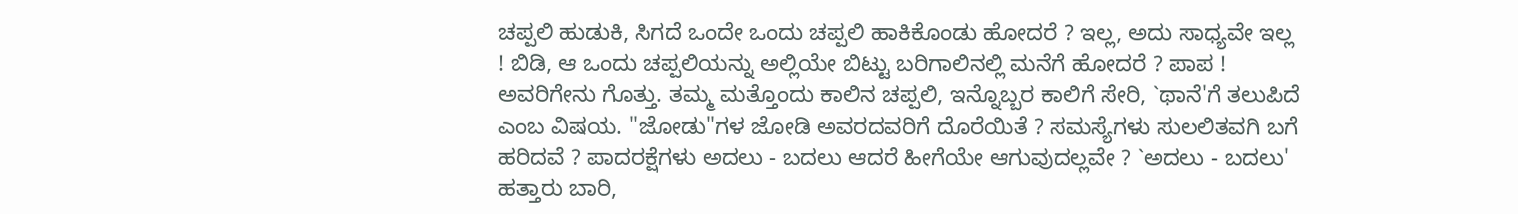ಚಪ್ಪಲಿ ಹುಡುಕಿ, ಸಿಗದೆ ಒಂದೇ ಒಂದು ಚಪ್ಪಲಿ ಹಾಕಿಕೊಂಡು ಹೋದರೆ ? ಇಲ್ಲ, ಅದು ಸಾಧ್ಯವೇ ಇಲ್ಲ ! ಬಿಡಿ, ಆ ಒಂದು ಚಪ್ಪಲಿಯನ್ನು ಅಲ್ಲಿಯೇ ಬಿಟ್ಟು ಬರಿಗಾಲಿನಲ್ಲಿ ಮನೆಗೆ ಹೋದರೆ ? ಪಾಪ ! ಅವರಿಗೇನು ಗೊತ್ತು. ತಮ್ಮ ಮತ್ತೊಂದು ಕಾಲಿನ ಚಪ್ಪಲಿ, ಇನ್ನೊಬ್ಬರ ಕಾಲಿಗೆ ಸೇರಿ, `ಥಾನೆ'ಗೆ ತಲುಪಿದೆ ಎಂಬ ವಿಷಯ. "ಜೋಡು"ಗಳ ಜೋಡಿ ಅವರದವರಿಗೆ ದೊರೆಯಿತೆ ? ಸಮಸ್ಯೆಗಳು ಸುಲಲಿತವಗಿ ಬಗೆ ಹರಿದವೆ ? ಪಾದರಕ್ಷೆಗಳು ಅದಲು - ಬದಲು ಆದರೆ ಹೀಗೆಯೇ ಆಗುವುದಲ್ಲವೇ ? `ಅದಲು - ಬದಲು' ಹತ್ತಾರು ಬಾರಿ,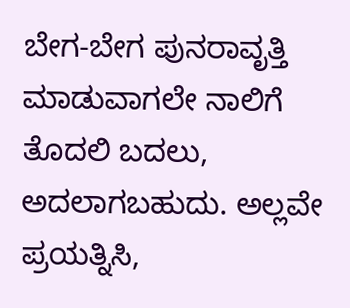ಬೇಗ-ಬೇಗ ಪುನರಾವೃತ್ತಿ ಮಾಡುವಾಗಲೇ ನಾಲಿಗೆ ತೊದಲಿ ಬದಲು, ಅದಲಾಗಬಹುದು. ಅಲ್ಲವೇ ಪ್ರಯತ್ನಿಸಿ,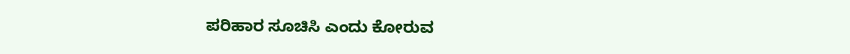ಪರಿಹಾರ ಸೂಚಿಸಿ ಎಂದು ಕೋರುವ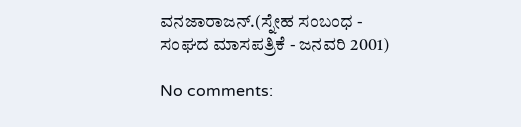ವನಜಾರಾಜನ್.(ಸ್ನೇಹ ಸಂಬಂಧ - ಸಂಘದ ಮಾಸಪತ್ರಿಕೆ - ಜನವರಿ 2001)

No comments: